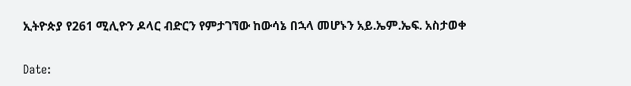ኢትዮጵያ የ261 ሚሊዮን ዶላር ብድርን የምታገኘው ከውሳኔ በኋላ መሆኑን አይ.ኤም.ኤፍ. አስታወቀ

Date: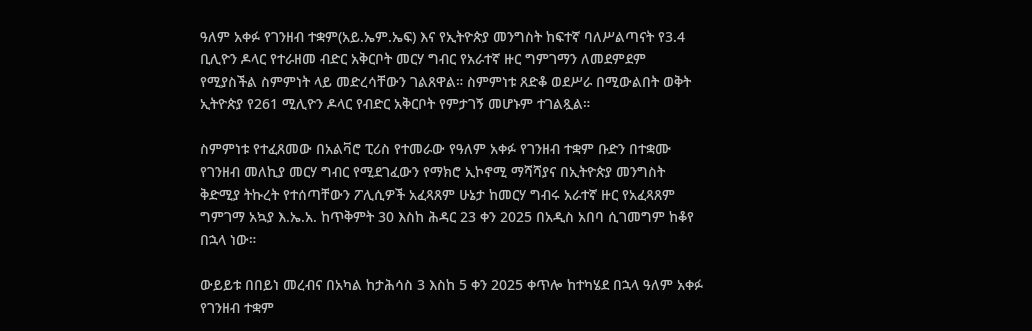ዓለም አቀፉ የገንዘብ ተቋም(አይ.ኤም.ኤፍ) እና የኢትዮጵያ መንግስት ከፍተኛ ባለሥልጣናት የ3.4 ቢሊዮን ዶላር የተራዘመ ብድር አቅርቦት መርሃ ግብር የአራተኛ ዙር ግምገማን ለመደምደም የሚያስችል ስምምነት ላይ መድረሳቸውን ገልጸዋል። ስምምነቱ ጸድቆ ወደሥራ በሚውልበት ወቅት ኢትዮጵያ የ261 ሚሊዮን ዶላር የብድር አቅርቦት የምታገኝ መሆኑም ተገልጿል።

ስምምነቱ የተፈጸመው በአልቫሮ ፒሪስ የተመራው የዓለም አቀፉ የገንዘብ ተቋም ቡድን በተቋሙ የገንዘብ መለኪያ መርሃ ግብር የሚደገፈውን የማክሮ ኢኮኖሚ ማሻሻያና በኢትዮጵያ መንግስት ቅድሚያ ትኩረት የተሰጣቸውን ፖሊሲዎች አፈጻጸም ሁኔታ ከመርሃ ግብሩ አራተኛ ዙር የአፈጻጸም ግምገማ አኳያ እ.ኤ.አ. ከጥቅምት 30 እስከ ሕዳር 23 ቀን 2025 በአዲስ አበባ ሲገመግም ከቆየ በኋላ ነው።

ውይይቱ በበይነ መረብና በአካል ከታሕሳስ 3 እስከ 5 ቀን 2025 ቀጥሎ ከተካሄደ በኋላ ዓለም አቀፉ የገንዘብ ተቋም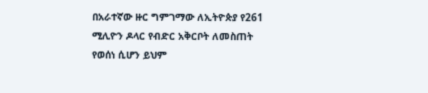በአራተኛው ዙር ግምገማው ለኢትዮጵያ የ261 ሚሊዮን ዶላር የብድር አቅርቦት ለመስጠት የወሰነ ሲሆን ይህም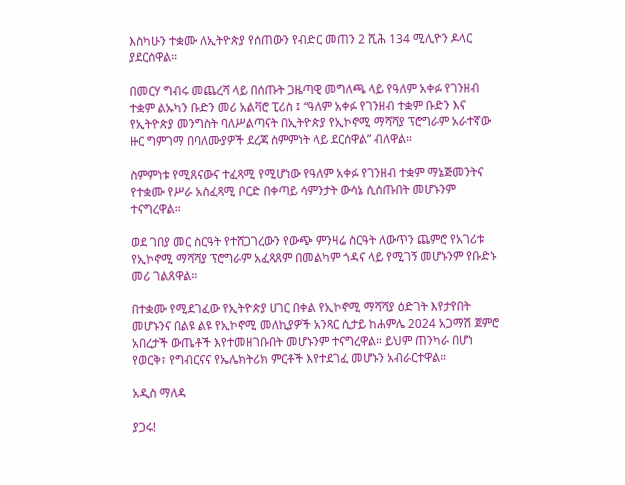እስካሁን ተቋሙ ለኢትዮጵያ የሰጠውን የብድር መጠን 2 ሺሕ 134 ሚሊዮን ዶላር ያደርሰዋል።

በመርሃ ግብሩ መጨረሻ ላይ በሰጡት ጋዜጣዊ መግለጫ ላይ የዓለም አቀፉ የገንዘብ ተቋም ልኡካን ቡድን መሪ አልቫሮ ፒሪስ ፤ “ዓለም አቀፉ የገንዘብ ተቋም ቡድን እና የኢትዮጵያ መንግስት ባለሥልጣናት በኢትዮጵያ የኢኮኖሚ ማሻሻያ ፕሮግራም አራተኛው ዙር ግምገማ በባለሙያዎች ደረጃ ስምምነት ላይ ደርሰዋል” ብለዋል።

ስምምነቱ የሚጸናውና ተፈጻሚ የሚሆነው የዓለም አቀፉ የገንዘብ ተቋም ማኔጅመንትና የተቋሙ የሥራ አስፈጻሚ ቦርድ በቀጣይ ሳምንታት ውሳኔ ሲሰጡበት መሆኑንም ተናግረዋል።

ወደ ገበያ መር ስርዓት የተሸጋገረውን የውጭ ምንዛሬ ስርዓት ለውጥን ጨምሮ የአገሪቱ የኢኮኖሚ ማሻሻያ ፕሮግራም አፈጻጸም በመልካም ጎዳና ላይ የሚገኝ መሆኑንም የቡድኑ መሪ ገልጸዋል።

በተቋሙ የሚደገፈው የኢትዮጵያ ሀገር በቀል የኢኮኖሚ ማሻሻያ ዕድገት እየታየበት መሆኑንና በልዩ ልዩ የኢኮኖሚ መለኪያዎች አንጻር ሲታይ ከሐምሌ 2024 አጋማሽ ጀምሮ አበረታች ውጤቶች እየተመዘገቡበት መሆኑንም ተናግረዋል። ይህም ጠንካራ በሆነ የወርቅ፣ የግብርናና የኤሌክትሪክ ምርቶች እየተደገፈ መሆኑን አብራርተዋል።

አዲስ ማለዳ

ያጋሩ!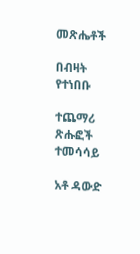መጽሔቶች

በብዛት የተነበቡ

ተጨማሪ ጽሑፎች
ተመሳሳይ

አቶ ዳውድ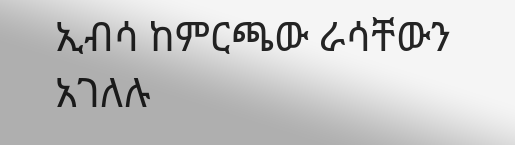ኢብሳ ከምርጫው ራሳቸውን አገለሉ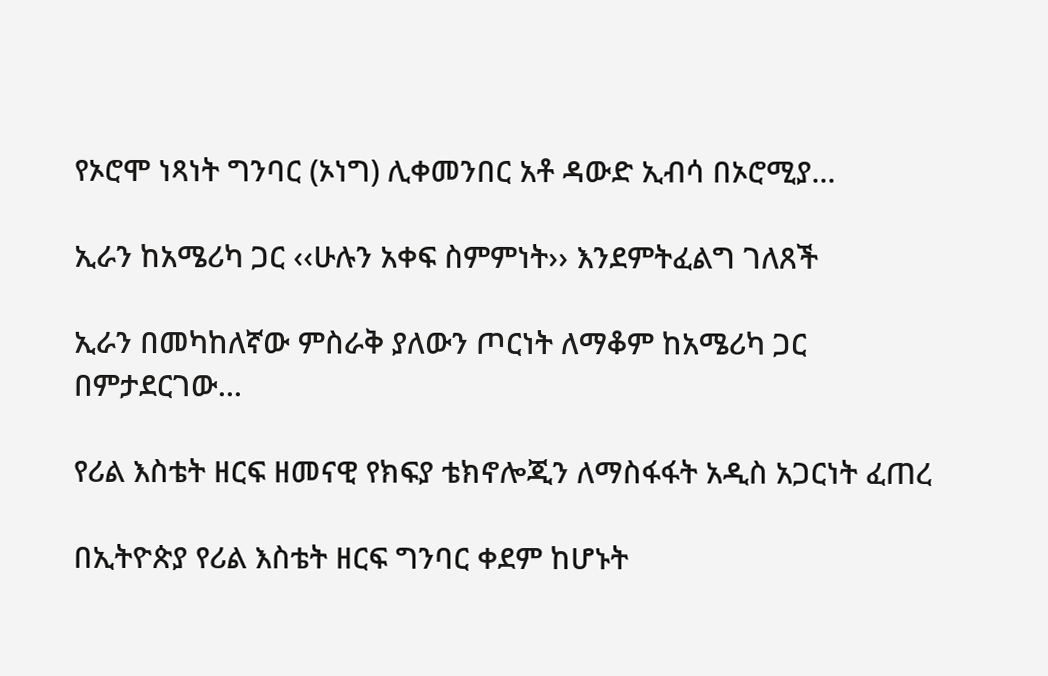የኦሮሞ ነጻነት ግንባር (ኦነግ) ሊቀመንበር አቶ ዳውድ ኢብሳ በኦሮሚያ...

ኢራን ከአሜሪካ ጋር ‹‹ሁሉን አቀፍ ስምምነት›› እንደምትፈልግ ገለጸች

ኢራን በመካከለኛው ምስራቅ ያለውን ጦርነት ለማቆም ከአሜሪካ ጋር በምታደርገው...

የሪል እስቴት ዘርፍ ዘመናዊ የክፍያ ቴክኖሎጂን ለማስፋፋት አዲስ አጋርነት ፈጠረ

በኢትዮጵያ የሪል እስቴት ዘርፍ ግንባር ቀደም ከሆኑት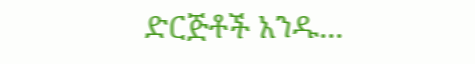ድርጅቶች አንዱ...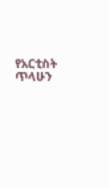የአርቲስት ጥላሁን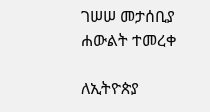ገሠሠ መታሰቢያ ሐውልት ተመረቀ

ለኢትዮጵያ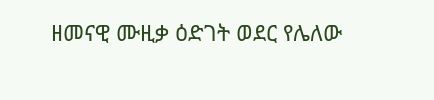ዘመናዊ ሙዚቃ ዕድገት ወደር የሌለው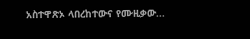አስተዋጽኦ ላበረከተውና የሙዚቃው...